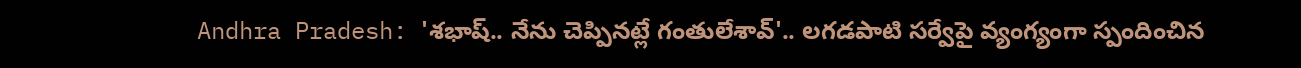Andhra Pradesh: 'శభాష్.. నేను చెప్పినట్లే గంతులేశావ్'.. లగడపాటి సర్వేపై వ్యంగ్యంగా స్పందించిన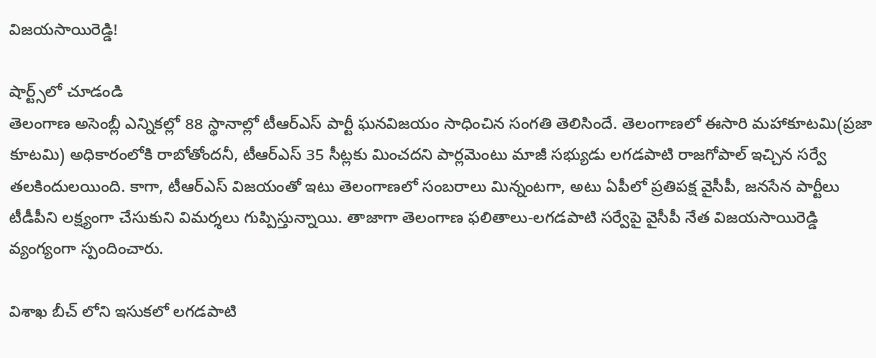విజయసాయిరెడ్డి!

షార్ట్స్‌లో చూడండి
తెలంగాణ అసెంబ్లీ ఎన్నికల్లో 88 స్థానాల్లో టీఆర్ఎస్ పార్టీ ఘనవిజయం సాధించిన సంగతి తెలిసిందే. తెలంగాణలో ఈసారి మహాకూటమి(ప్రజా కూటమి) అధికారంలోకి రాబోతోందనీ, టీఆర్ఎస్ 35 సీట్లకు మించదని పార్లమెంటు మాజీ సభ్యుడు లగడపాటి రాజగోపాల్ ఇచ్చిన సర్వే తలకిందులయింది. కాగా, టీఆర్ఎస్ విజయంతో ఇటు తెలంగాణలో సంబరాలు మిన్నంటగా, అటు ఏపీలో ప్రతిపక్ష వైసీపీ, జనసేన పార్టీలు టీడీపీని లక్ష్యంగా చేసుకుని విమర్శలు గుప్పిస్తున్నాయి. తాజాగా తెలంగాణ ఫలితాలు-లగడపాటి సర్వేపై వైసీపీ నేత విజయసాయిరెడ్డి వ్యంగ్యంగా స్పందించారు.

విశాఖ బీచ్ లోని ఇసుకలో లగడపాటి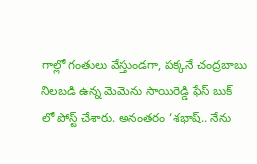గాల్లో గంతులు వేస్తుండగా, పక్కనే చంద్రబాబు నిలబడి ఉన్న మెమెను సాయిరెడ్డి ఫేస్ బుక్ లో పోస్ట్ చేశారు. అనంతరం ‘శభాష్.. నేను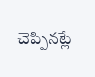చెప్పినట్లే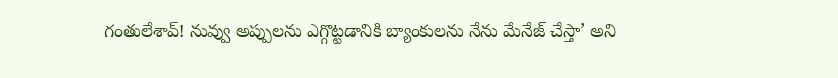గంతులేశావ్! నువ్వు అప్పులను ఎగ్గొట్టడానికి బ్యాంకులను నేను మేనేజ్ చేస్తా’ అని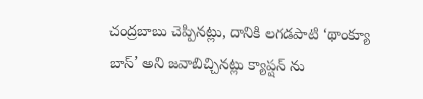చంద్రబాబు చెప్పినట్లు, దానికి లగడపాటి ‘థాంక్యూ బాస్’ అని జవాబిచ్చినట్లు క్యాప్షన్ ను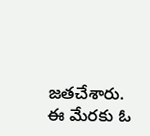జతచేశారు. ఈ మేరకు ఓ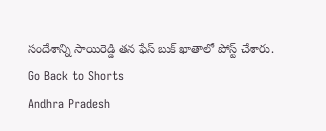సందేశాన్ని సాయిరెడ్డి తన ఫేస్ బుక్ ఖాతాలో పోస్ట్ చేశారు.
Go Back to Shorts
Andhra Pradesh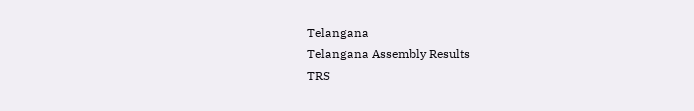Telangana
Telangana Assembly Results
TRS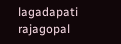lagadapati
rajagopal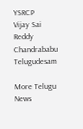YSRCP
Vijay Sai Reddy
Chandrababu
Telugudesam

More Telugu News